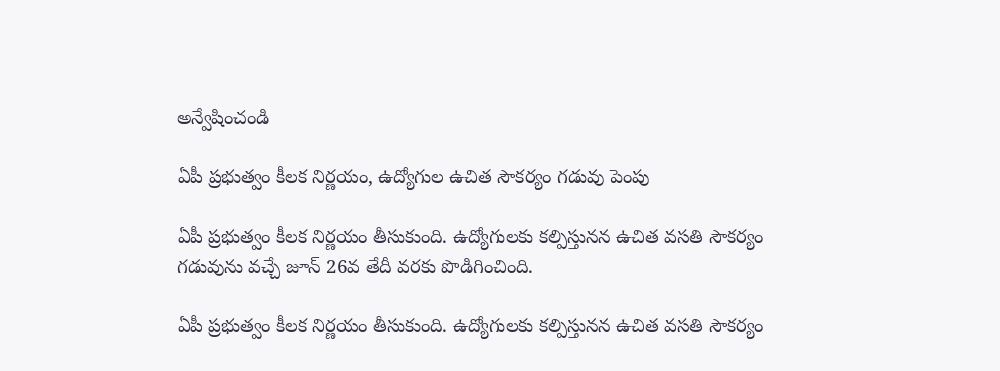అన్వేషించండి

ఏపీ ప్రభుత్వం కీలక నిర్ణయం, ఉద్యోగుల ఉచిత సౌకర్యం గడువు పెంపు

ఏపీ ప్రభుత్వం కీలక నిర్ణయం తీసుకుంది. ఉద్యోగులకు కల్పిస్తునన ఉచిత వసతి సౌకర్యం గడువును వచ్చే జూన్‌ 26వ తేదీ వరకు పొడిగించింది.

ఏపీ ప్రభుత్వం కీలక నిర్ణయం తీసుకుంది. ఉద్యోగులకు కల్పిస్తునన ఉచిత వసతి సౌకర్యం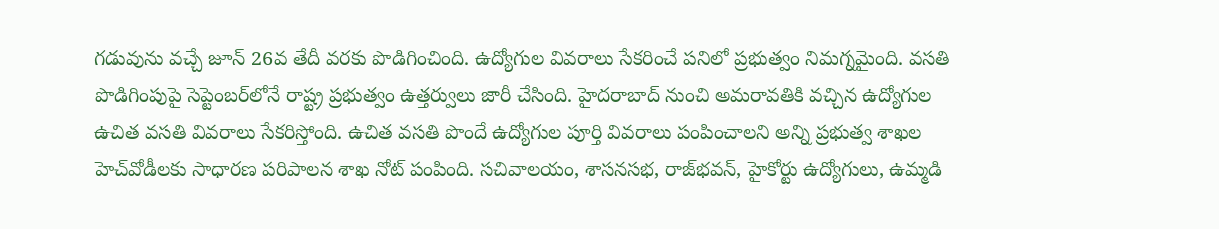గడువును వచ్చే జూన్‌ 26వ తేదీ వరకు పొడిగించింది. ఉద్యోగుల వివరాలు సేకరించే పనిలో ప్రభుత్వం నిమగ్నమైంది. వసతి పొడిగింపుపై సెప్టెంబర్‌లోనే రాష్ట్ర ప్రభుత్వం ఉత్తర్వులు జారీ చేసింది. హైదరాబాద్‌ నుంచి అమరావతికి వచ్చిన ఉద్యోగుల ఉచిత వసతి వివరాలు సేకరిస్తోంది. ఉచిత వసతి పొందే ఉద్యోగుల పూర్తి వివరాలు పంపించాలని అన్ని ప్రభుత్వ శాఖల హెచ్‌వోడీలకు సాధారణ పరిపాలన శాఖ నోట్‌ పంపింది. సచివాలయం, శాసనసభ, రాజ్‌భవన్‌, హైకోర్టు ఉద్యోగులు, ఉమ్మడి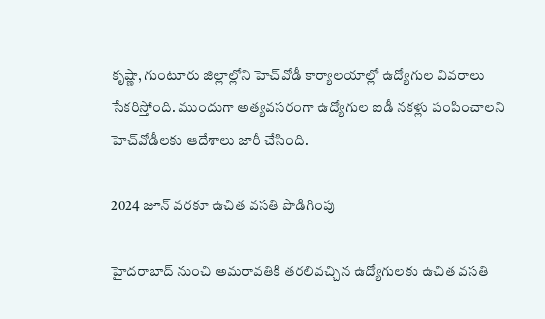కృష్ణా, గుంటూరు జిల్లాల్లోని హెచ్‌వోడీ కార్యాలయాల్లో ఉద్యోగుల వివరాలు సేకరిస్తోంది. ముందుగా అత్యవసరంగా ఉద్యోగుల ఐడీ నకళ్లు పంపించాలని హెచ్‌వోడీలకు ఆదేశాలు జారీ చేసింది.

2024 జూన్ వరకూ ఉచిత వసతి పొడిగింపు

హైదరాబాద్ నుంచి అమరావతికి తరలివచ్చిన ఉద్యోగులకు ఉచిత వసతి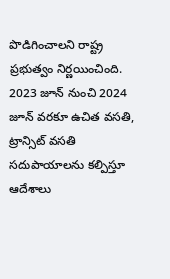పొడిగించాలని రాష్ట్ర ప్రభుత్వం నిర్ణయించింది. 2023 జూన్ నుంచి 2024 జూన్ వరకూ ఉచిత వసతి, ట్రాన్సిట్ వసతి సదుపాయాలను కల్పిస్తూ ఆదేశాలు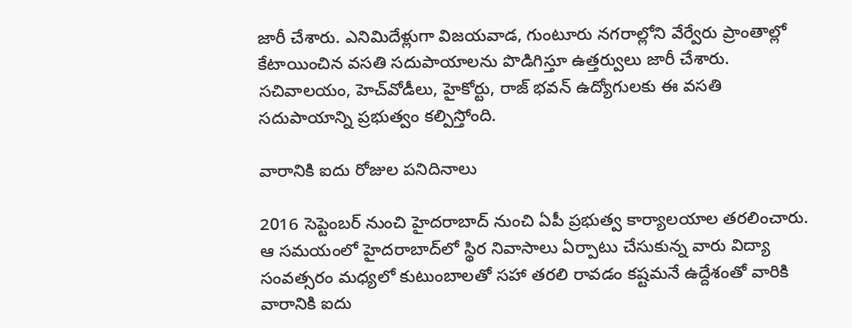జారీ చేశారు. ఎనిమిదేళ్లుగా విజయవాడ, గుంటూరు నగరాల్లోని వేర్వేరు ప్రాంతాల్లో కేటాయించిన వసతి సదుపాయాలను పొడిగిస్తూ ఉత్తర్వులు జారీ చేశారు. సచివాలయం, హెచ్‌వోడీలు, హైకోర్టు, రాజ్ భవన్ ఉద్యోగులకు ఈ వసతి సదుపాయాన్ని ప్రభుత్వం కల్పిస్తోంది.

వారానికి ఐదు రోజుల పనిదినాలు

2016 సెప్టెంబర్‌ నుంచి హైదరాబాద్‌ నుంచి ఏపీ ప్రభుత్వ కార్యాలయాల తరలించారు. ఆ సమయంలో హైదరాబాద్‌లో స్థిర నివాసాలు ఏర్పాటు చేసుకున్న వారు విద్యా సంవత్సరం మధ్యలో కుటుంబాలతో సహా తరలి రావడం కష్టమనే ఉద్దేశంతో వారికి వారానికి ఐదు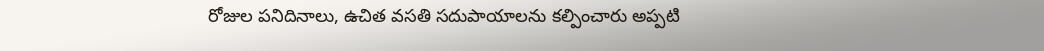రోజుల పనిదినాలు, ఉచిత వసతి సదుపాయాలను కల్పించారు అప్పటి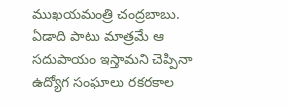ముఖయమంత్రి చంద్రబాబు. ఏడాది పాటు మాత్రమే ఆ సదుపాయం ఇస్తామని చెప్పినా ఉద్యోగ సంఘాలు రకరకాల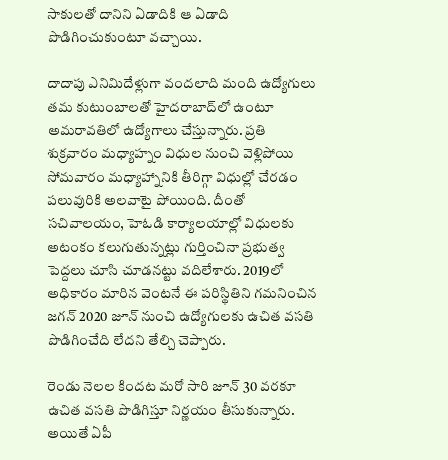సాకులతో దానిని ఏడాదికి ఆ ఏడాది పొడిగించుకుంటూ వచ్చాయి.

దాదాపు ఎనిమిదేళ్లుగా వందలాది మంది ఉద్యోగులు తమ కుటుంబాలతో హైదరాబాద్‌లో ఉంటూ అమరావతిలో ఉద్యోగాలు చేస్తున్నారు. ప్రతి శుక్రవారం మధ్యాహ్నం విధుల నుంచి వెళ్లిపోయి సోమవారం మధ్యాహ్నానికి తీరిగ్గా విధుల్లో చేరడం పలువురికి అలవాటై పోయింది. దీంతో సచివాలయం, హెఓడి కార్యాలయాల్లో విధులకు అటంకం కలుగుతున్నట్లు గుర్తించినా ప్రభుత్వ పెద్దలు చూసి చూడనట్టు వదిలేశారు. 2019లో అధికారం మారిన వెంటనే ఈ పరిస్థితిని గమనించిన జగన్ 2020 జూన్‌ నుంచి ఉద్యోగులకు ఉచిత వసతి పొడిగించేది లేదని తేల్చి చెప్పారు.

రెండు నెలల కిందట మరో సారి జూన్ 30 వరకూ ఉచిత వసతి పొడిగిస్తూ నిర్ణయం తీసుకున్నారు. అయితే ఏపీ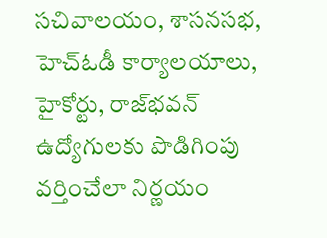సచివాలయం, శాసనసభ, హెచ్‌ఓడీ కార్యాలయాలు, హైకోర్టు, రాజ్‌భవన్‌ ఉద్యోగులకు పొడిగింపు వర్తించేలా నిర్ణయం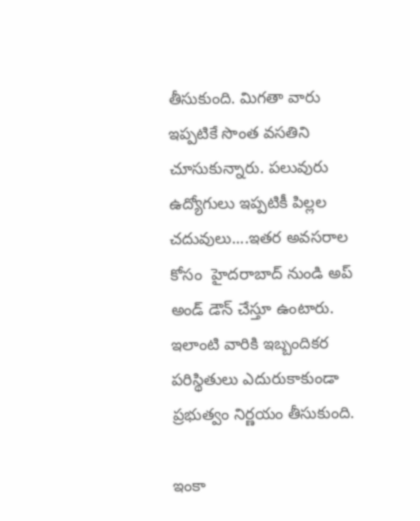తీసుకుంది. మిగతా వారు ఇప్పటికే సొంత వసతిని చూసుకున్నారు. పలువురు ఉద్యోగులు ఇప్పటికీ పిల్లల చదువులు....ఇతర అవసరాల కోసం  హైదరాబాద్ నుండి అప్ అండ్ డౌన్ చేస్తూ ఉంటారు. ఇలాంటి వారికి ఇబ్బందికర పరిస్థితులు ఎదురుకాకుండా ప్రభుత్వం నిర్ణయం తీసుకుంది.

ఇంకా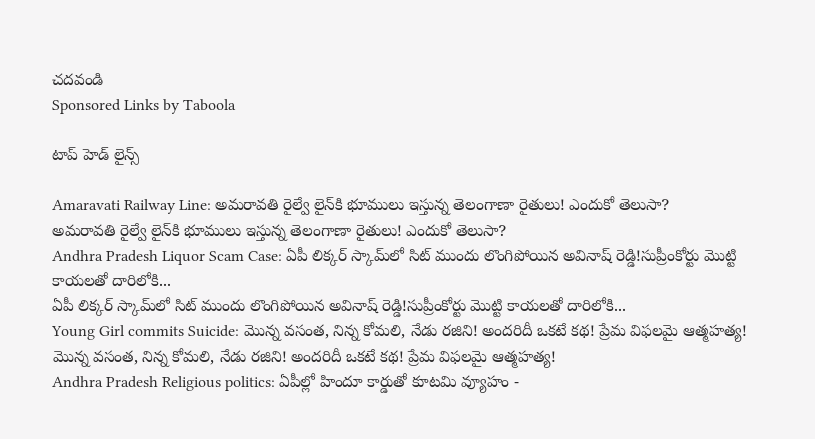చదవండి
Sponsored Links by Taboola

టాప్ హెడ్ లైన్స్

Amaravati Railway Line: అమరావతి రైల్వే లైన్‌కి భూములు ఇస్తున్న తెలంగాణా రైతులు! ఎందుకో తెలుసా?
అమరావతి రైల్వే లైన్‌కి భూములు ఇస్తున్న తెలంగాణా రైతులు! ఎందుకో తెలుసా?
Andhra Pradesh Liquor Scam Case: ఏపీ లిక్కర్ స్కామ్‌లో సిట్‌ ముందు లొంగిపోయిన అవినాష్ రెడ్డి!సుప్రీంకోర్టు మొట్టి కాయలతో దారిలోకి...
ఏపీ లిక్కర్ స్కామ్‌లో సిట్‌ ముందు లొంగిపోయిన అవినాష్ రెడ్డి!సుప్రీంకోర్టు మొట్టి కాయలతో దారిలోకి...
Young Girl commits Suicide: మొన్న వసంత, నిన్న కోమలి, నేడు రజిని! అందరిదీ ఒకటే కథ! ప్రేమ విఫలమై ఆత్మహత్య!
మొన్న వసంత, నిన్న కోమలి, నేడు రజిని! అందరిదీ ఒకటే కథ! ప్రేమ విఫలమై ఆత్మహత్య!
Andhra Pradesh Religious politics: ఏపీల్లో హిందూ కార్డుతో కూటమి వ్యూహం -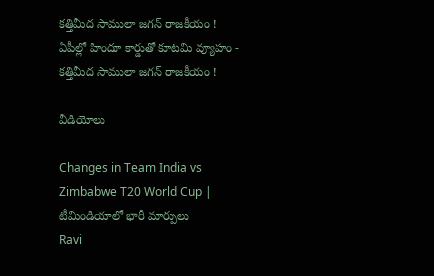కత్తిమీద సాములా జగన్ రాజకీయం !
ఏపీల్లో హిందూ కార్డుతో కూటమి వ్యూహం - కత్తిమీద సాములా జగన్ రాజకీయం !

వీడియోలు

Changes in Team India vs Zimbabwe T20 World Cup | టీమిండియాలో భారీ మార్పులు
Ravi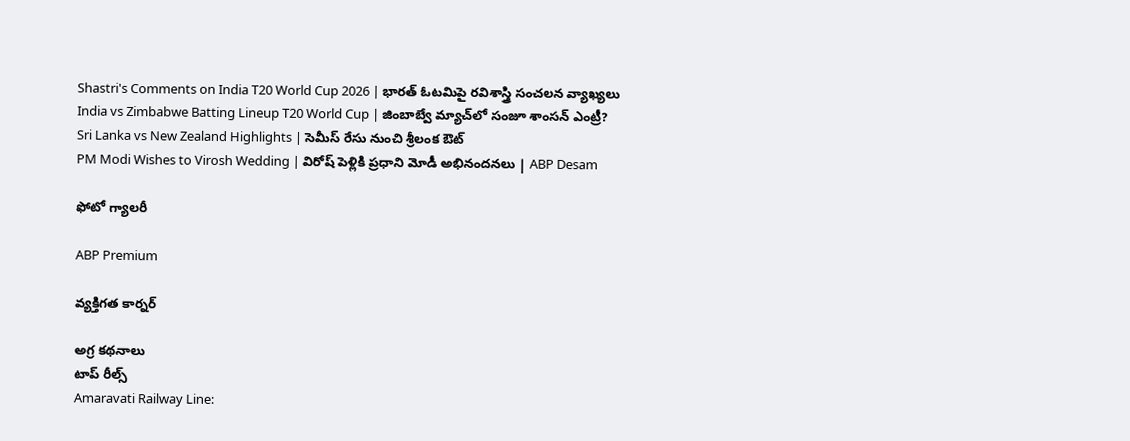Shastri's Comments on India T20 World Cup 2026 | భారత్ ఓటమిపై రవిశాస్త్రి సంచలన వ్యాఖ్యలు
India vs Zimbabwe Batting Lineup T20 World Cup | జింబాబ్వే మ్యాచ్‌లో సంజూ శాంసన్ ఎంట్రీ?
Sri Lanka vs New Zealand Highlights | సెమీస్ రేసు నుంచి శ్రీలంక ఔట్
PM Modi Wishes to Virosh Wedding | విరోష్ పెళ్లికి ప్రధాని మోడీ అభినందనలు | ABP Desam

ఫోటో గ్యాలరీ

ABP Premium

వ్యక్తిగత కార్నర్

అగ్ర కథనాలు
టాప్ రీల్స్
Amaravati Railway Line: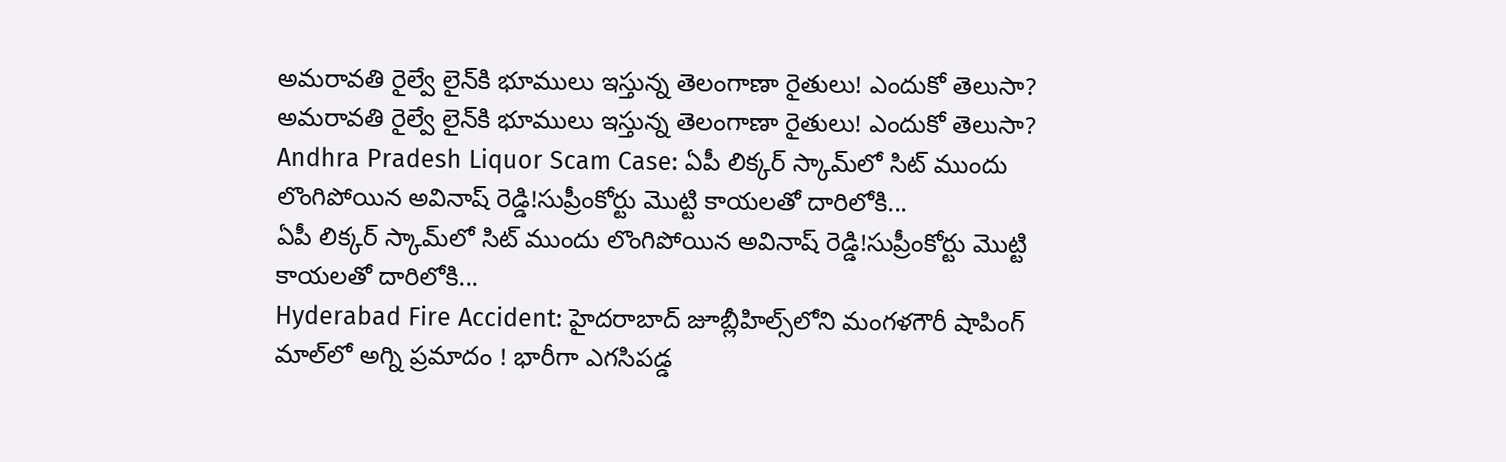అమరావతి రైల్వే లైన్‌కి భూములు ఇస్తున్న తెలంగాణా రైతులు! ఎందుకో తెలుసా?
అమరావతి రైల్వే లైన్‌కి భూములు ఇస్తున్న తెలంగాణా రైతులు! ఎందుకో తెలుసా?
Andhra Pradesh Liquor Scam Case: ఏపీ లిక్కర్ స్కామ్‌లో సిట్‌ ముందు లొంగిపోయిన అవినాష్ రెడ్డి!సుప్రీంకోర్టు మొట్టి కాయలతో దారిలోకి...
ఏపీ లిక్కర్ స్కామ్‌లో సిట్‌ ముందు లొంగిపోయిన అవినాష్ రెడ్డి!సుప్రీంకోర్టు మొట్టి కాయలతో దారిలోకి...
Hyderabad Fire Accident: హైదరాబాద్‌ జూబ్లీహిల్స్‌లోని మంగళగౌరీ షాపింగ్‌ మాల్‌లో అగ్ని ప్రమాదం ! భారీగా ఎగసిపడ్డ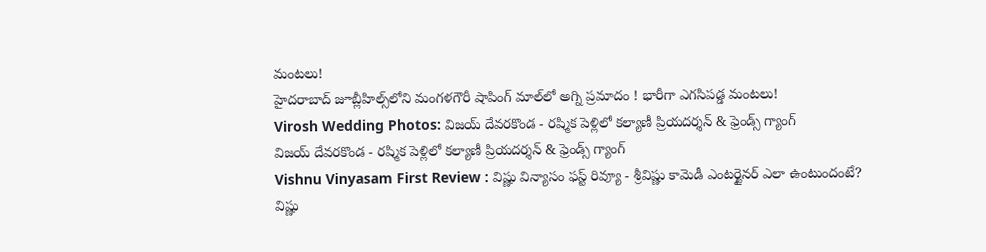మంటలు!
హైదరాబాద్‌ జూబ్లీహిల్స్‌లోని మంగళగౌరీ షాపింగ్‌ మాల్‌లో అగ్ని ప్రమాదం ! భారీగా ఎగసిపడ్డ మంటలు!
Virosh Wedding Photos: విజయ్ దేవరకొండ - రష్మిక పెళ్లిలో కల్యాణీ ప్రియదర్శన్ & ఫ్రెండ్స్ గ్యాంగ్
విజయ్ దేవరకొండ - రష్మిక పెళ్లిలో కల్యాణీ ప్రియదర్శన్ & ఫ్రెండ్స్ గ్యాంగ్
Vishnu Vinyasam First Review : విష్ణు విన్యాసం ఫస్ట్ రివ్యూ - శ్రీవిష్ణు కామెడీ ఎంటర్టైనర్ ఎలా ఉంటుందంటే?
విష్ణు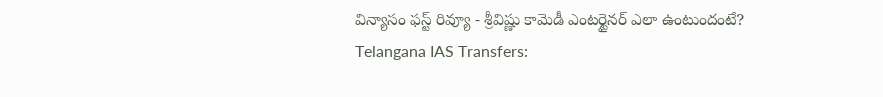విన్యాసం ఫస్ట్ రివ్యూ - శ్రీవిష్ణు కామెడీ ఎంటర్టైనర్ ఎలా ఉంటుందంటే?
Telangana IAS Transfers: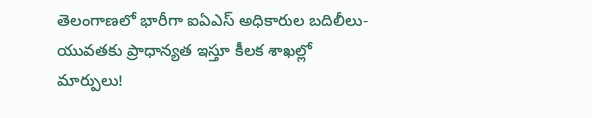తెలంగాణలో భారీగా ఐఏఎస్ అధికారుల బదిలీలు- యువతకు ప్రాధాన్యత ఇస్తూ కీలక శాఖల్లో మార్పులు!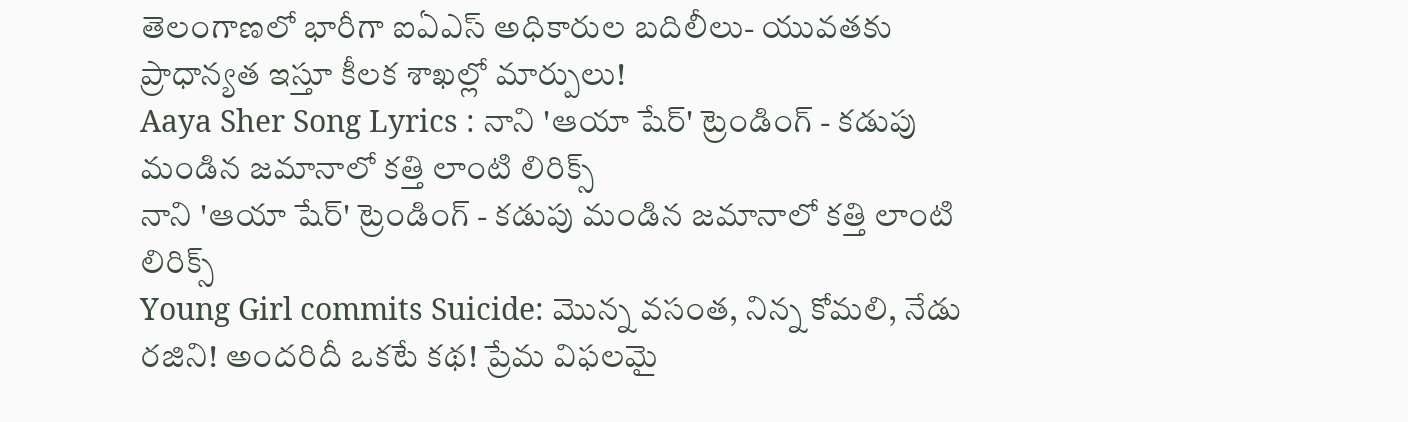తెలంగాణలో భారీగా ఐఏఎస్ అధికారుల బదిలీలు- యువతకు ప్రాధాన్యత ఇస్తూ కీలక శాఖల్లో మార్పులు!
Aaya Sher Song Lyrics : నాని 'ఆయా షేర్' ట్రెండింగ్ - కడుపు మండిన జమానాలో కత్తి లాంటి లిరిక్స్
నాని 'ఆయా షేర్' ట్రెండింగ్ - కడుపు మండిన జమానాలో కత్తి లాంటి లిరిక్స్
Young Girl commits Suicide: మొన్న వసంత, నిన్న కోమలి, నేడు రజిని! అందరిదీ ఒకటే కథ! ప్రేమ విఫలమై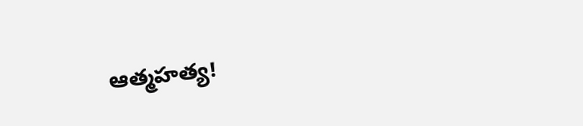ఆత్మహత్య!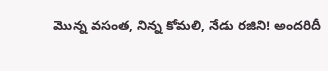మొన్న వసంత, నిన్న కోమలి, నేడు రజిని! అందరిదీ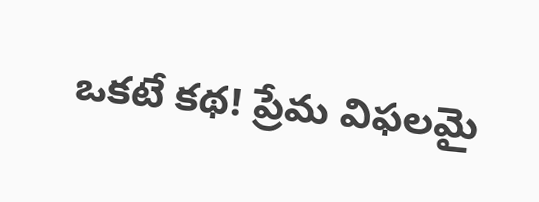ఒకటే కథ! ప్రేమ విఫలమై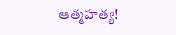ఆత్మహత్య!